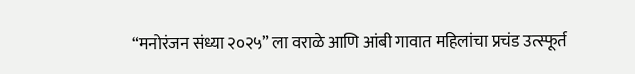“मनोरंजन संध्या २०२५” ला वराळे आणि आंबी गावात महिलांचा प्रचंड उत्स्फूर्त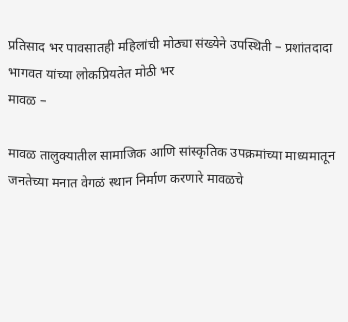प्रतिसाद भर पावसातही महिलांची मोठ्या संख्येने उपस्थिती – प्रशांतदादा भागवत यांच्या लोकप्रियतेत मोठी भर
मावळ –

मावळ तालुक्यातील सामाजिक आणि सांस्कृतिक उपक्रमांच्या माध्यमातून जनतेच्या मनात वेगळं स्थान निर्माण करणारे मावळचे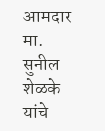आमदार मा. सुनील शेळके यांचे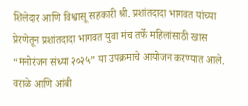शिलेदार आणि विश्वासू सहकारी श्री. प्रशांतदादा भागवत यांच्या प्रेरणेतून प्रशांतदादा भागवत युवा मंच तर्फे महिलांसाठी खास “मनोरंजन संध्या २०२५” या उपक्रमाचे आयोजन करण्यात आले.
वराळे आणि आंबी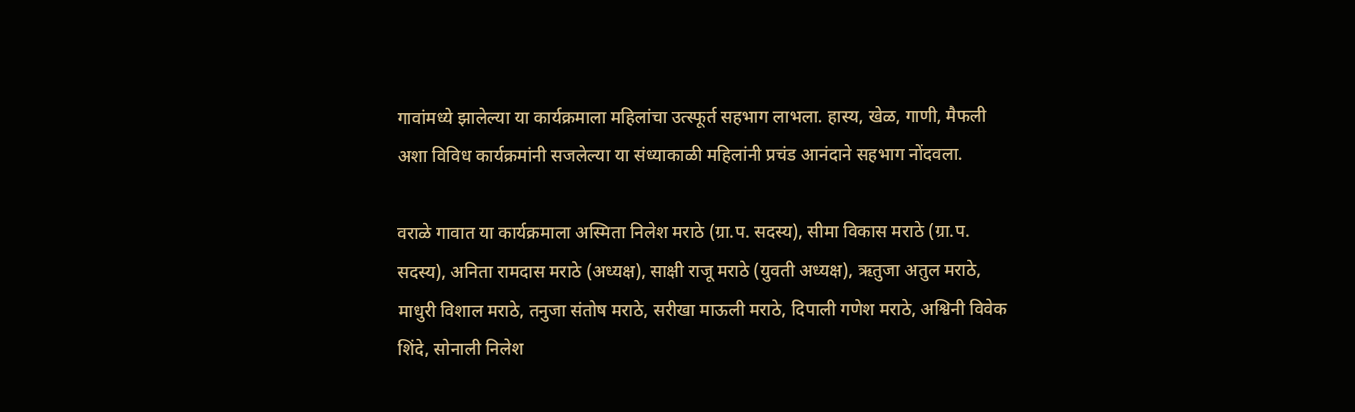गावांमध्ये झालेल्या या कार्यक्रमाला महिलांचा उत्स्फूर्त सहभाग लाभला. हास्य, खेळ, गाणी, मैफली अशा विविध कार्यक्रमांनी सजलेल्या या संध्याकाळी महिलांनी प्रचंड आनंदाने सहभाग नोंदवला.

वराळे गावात या कार्यक्रमाला अस्मिता निलेश मराठे (ग्रा.प. सदस्य), सीमा विकास मराठे (ग्रा.प. सदस्य), अनिता रामदास मराठे (अध्यक्ष), साक्षी राजू मराठे (युवती अध्यक्ष), ऋतुजा अतुल मराठे, माधुरी विशाल मराठे, तनुजा संतोष मराठे, सरीखा माऊली मराठे, दिपाली गणेश मराठे, अश्विनी विवेक शिंदे, सोनाली निलेश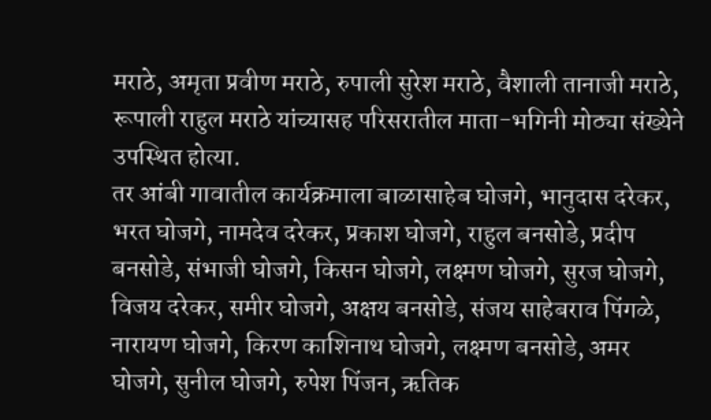मराठे, अमृता प्रवीण मराठे, रुपाली सुरेश मराठे, वैशाली तानाजी मराठे, रूपाली राहुल मराठे यांच्यासह परिसरातील माता-भगिनी मोठ्या संख्येने उपस्थित होत्या.
तर आंबी गावातील कार्यक्रमाला बाळासाहेब घोजगे, भानुदास दरेकर, भरत घोजगे, नामदेव दरेकर, प्रकाश घोजगे, राहुल बनसोडे, प्रदीप बनसोडे, संभाजी घोजगे, किसन घोजगे, लक्ष्मण घोजगे, सुरज घोजगे, विजय दरेकर, समीर घोजगे, अक्षय बनसोडे, संजय साहेबराव पिंगळे, नारायण घोजगे, किरण काशिनाथ घोजगे, लक्ष्मण बनसोडे, अमर घोजगे, सुनील घोजगे, रुपेश पिंजन, ऋतिक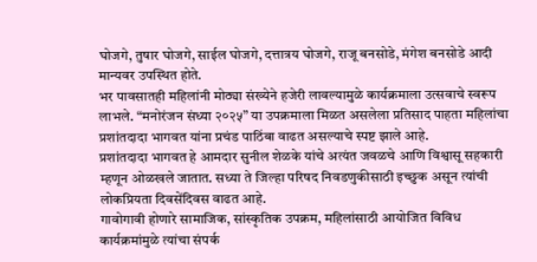घोजगे, तुषार घोजगे, साईल घोजगे, दत्तात्रय घोजगे, राजू बनसोडे, मंगेश बनसोडे आदी मान्यवर उपस्थित होते.
भर पावसातही महिलांनी मोठ्या संख्येने हजेरी लावल्यामुळे कार्यक्रमाला उत्सवाचे स्वरूप लाभले. “मनोरंजन संध्या २०२५” या उपक्रमाला मिळत असलेला प्रतिसाद पाहता महिलांचा प्रशांतदादा भागवत यांना प्रचंड पाठिंबा वाढत असल्याचे स्पष्ट झाले आहे.
प्रशांतदादा भागवत हे आमदार सुनील शेळके यांचे अत्यंत जवळचे आणि विश्वासू सहकारी म्हणून ओळखले जातात. सध्या ते जिल्हा परिषद निवडणुकीसाठी इच्छुक असून त्यांची लोकप्रियता दिवसेंदिवस वाढत आहे.
गावोगावी होणारे सामाजिक, सांस्कृतिक उपक्रम, महिलांसाठी आयोजित विविध कार्यक्रमांमुळे त्यांचा संपर्क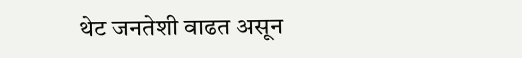थेट जनतेशी वाढत असून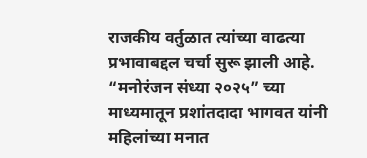राजकीय वर्तुळात त्यांच्या वाढत्या प्रभावाबद्दल चर्चा सुरू झाली आहे.
“मनोरंजन संध्या २०२५” च्या माध्यमातून प्रशांतदादा भागवत यांनी महिलांच्या मनात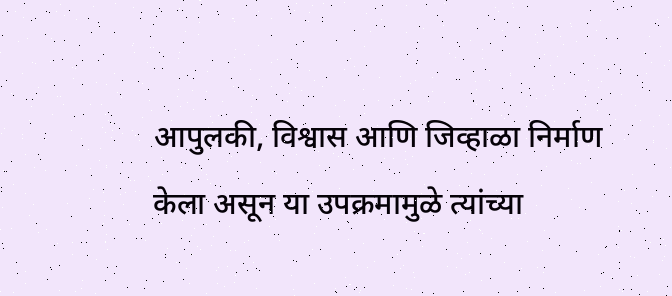आपुलकी, विश्वास आणि जिव्हाळा निर्माण केला असून या उपक्रमामुळे त्यांच्या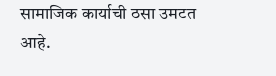सामाजिक कार्याची ठसा उमटत आहे.